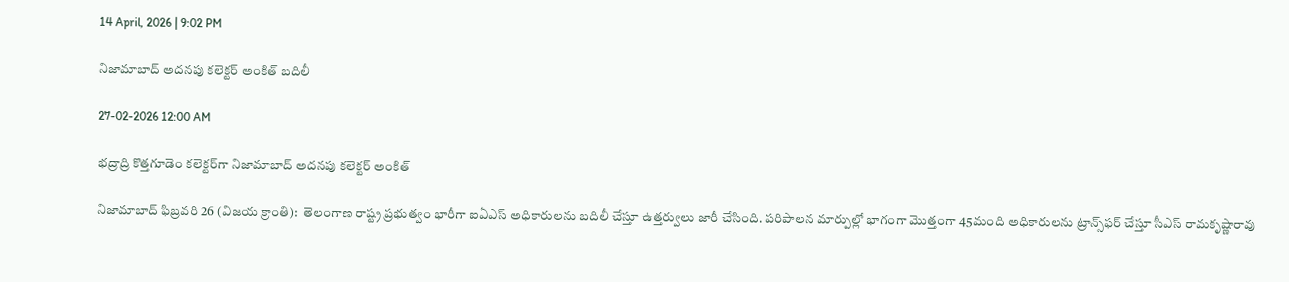14 April, 2026 | 9:02 PM

నిజామాబాద్ అదనపు కలెక్టర్ అంకిత్ బదిలీ

27-02-2026 12:00 AM

భద్రాద్రి కొత్తగూడెం కలెక్టర్‌గా నిజామాబాద్ అదనపు కలెక్టర్ అంకిత్

నిజామాబాద్ ఫిబ్రవరి 26 (విజయ క్రాంతి):  తెలంగాణ రాష్ట్ర ప్రభుత్వం భారీగా ఐఏఎస్ అధికారులను బదిలీ చేస్తూ ఉత్తర్వులు జారీ చేసింది. పరిపాలన మార్పుల్లో భాగంగా మొత్తంగా 45మంది అధికారులను ట్రాన్స్‌ఫర్ చేస్తూ సీఎస్ రామకృష్ణారావు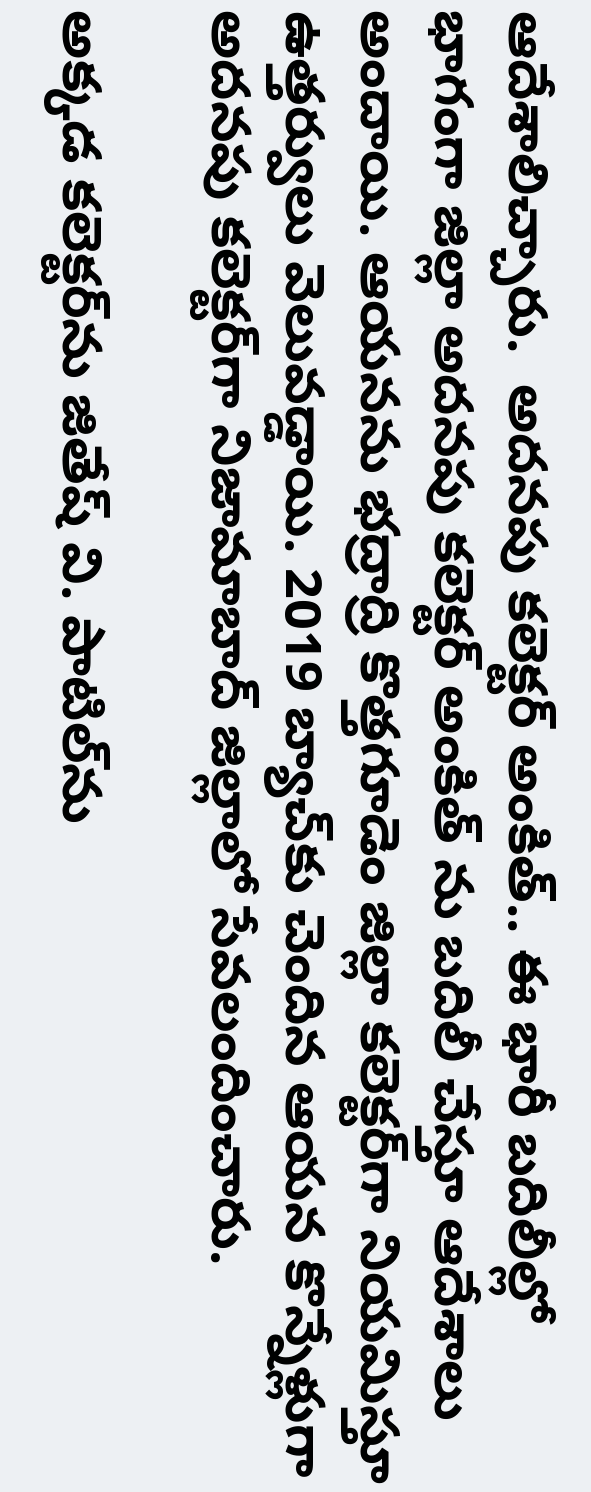ఆదేశాలిచ్చారు.  అదనపు కలెక్టర్ అంకిత్.. ఈ భారీ బదిలీల్లో భాగంగా జిల్లా అదనపు కలెక్టర్ అంకిత్ ను బదిలీ చేస్తూ ఆదేశాలు అందాయి. ఆయనను భద్రాద్రి కొత్తగూడెం జిల్లా కలెక్టర్‌గా నియమిస్తూ ఉత్తర్వులు వెలువడ్డాయి. 2019 బ్యాచ్‌కు చెందిన ఆయన కొన్నేళ్లుగా అదనపు కలెక్టర్‌గా నిజామాబాద్ జిల్లాలో సేవలందించారు.

అక్కడ కలెక్టర్‌ను జితేష్ వి. పాటిల్‌ను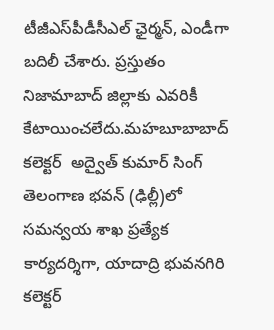టీజీఎస్‌పీడీసీఎల్ ఛైర్మన్, ఎండీగా బదిలీ చేశారు. ప్రస్తుతం నిజామాబాద్ జిల్లాకు ఎవరికీ కేటాయించలేదు.మహబూబాబాద్ కలెక్టర్  అద్వైత్ కుమార్ సింగ్ తెలంగాణ భవన్ (ఢిల్లీ)లో సమన్వయ శాఖ ప్రత్యేక కార్యదర్శిగా, యాదాద్రి భువనగిరి కలెక్టర్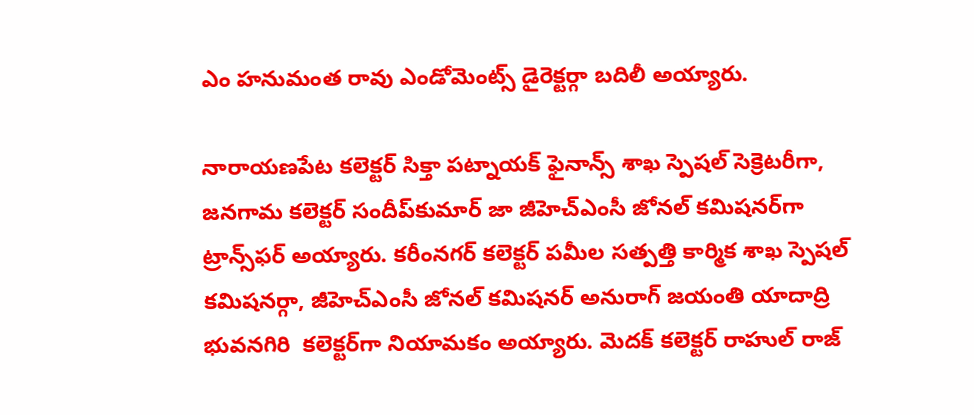ఎం హనుమంత రావు ఎండోమెంట్స్ డైరెక్టర్గా బదిలీ అయ్యారు.

నారాయణపేట కలెక్టర్ సిక్తా పట్నాయక్ ఫైనాన్స్ శాఖ స్పెషల్ సెక్రెటరీగా, జనగామ కలెక్టర్ సందీప్‌కుమార్ జా జీహెచ్‌ఎంసీ జోనల్ కమిషనర్‌గా ట్రాన్స్‌ఫర్ అయ్యారు. కరీంనగర్ కలెక్టర్ పమీల సత్పత్తి కార్మిక శాఖ స్పెషల్ కమిషనర్గా, జీహెచ్‌ఎంసీ జోనల్ కమిషనర్ అనురాగ్ జయంతి యాదాద్రి భువనగిరి  కలెక్టర్‌గా నియామకం అయ్యారు. మెదక్ కలెక్టర్ రాహుల్ రాజ్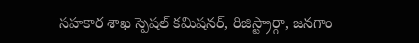సహకార శాఖ స్పెషల్ కమిషనర్, రిజిస్ట్రార్గా, జనగాం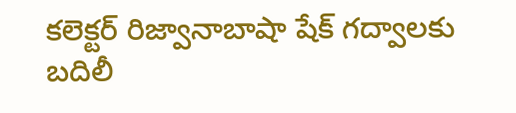కలెక్టర్ రిజ్వానాబాషా షేక్ గద్వాలకు బదిలీ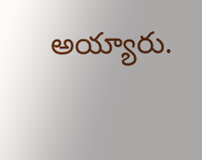అయ్యారు.